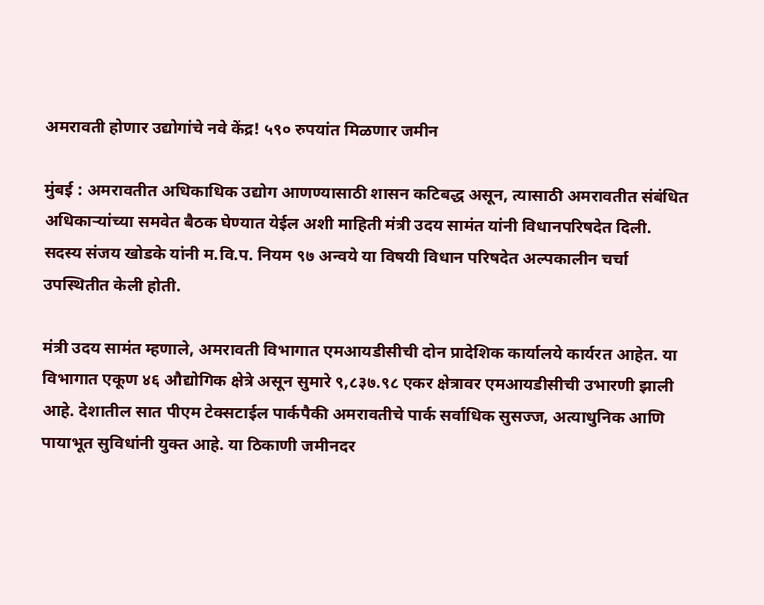अमरावती होणार उद्योगांचे नवे केंद्र! ५९० रुपयांत मिळणार जमीन

मुंबई : अमरावतीत अधिकाधिक उद्योग आणण्यासाठी शासन कटिबद्ध असून, त्यासाठी अमरावतीत संबंधित अधिकाऱ्यांच्या समवेत बैठक घेण्यात येईल अशी माहिती मंत्री उदय सामंत यांनी विधानपरिषदेत दिली. सदस्य संजय खोडके यांनी म.वि.प. नियम ९७ अन्वये या विषयी विधान परिषदेत अल्पकालीन चर्चा उपस्थितीत केली होती.

मंत्री उदय सामंत म्हणाले, अमरावती विभागात एमआयडीसीची दोन प्रादेशिक कार्यालये कार्यरत आहेत. या विभागात एकूण ४६ औद्योगिक क्षेत्रे असून सुमारे ९,८३७.९८ एकर क्षेत्रावर एमआयडीसीची उभारणी झाली आहे. देशातील सात पीएम टेक्सटाईल पार्कपैकी अमरावतीचे पार्क सर्वाधिक सुसज्ज, अत्याधुनिक आणि पायाभूत सुविधांनी युक्त आहे. या ठिकाणी जमीनदर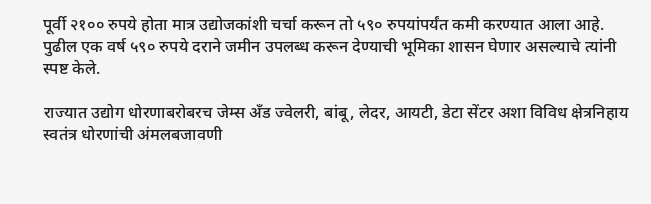पूर्वी २१०० रुपये होता मात्र उद्योजकांशी चर्चा करून तो ५९० रुपयांपर्यंत कमी करण्यात आला आहे. पुढील एक वर्ष ५९० रुपये दराने जमीन उपलब्ध करून देण्याची भूमिका शासन घेणार असल्याचे त्यांनी स्पष्ट केले.

राज्यात उद्योग धोरणाबरोबरच जेम्स अँड ज्वेलरी, बांबू, लेदर, आयटी, डेटा सेंटर अशा विविध क्षेत्रनिहाय स्वतंत्र धोरणांची अंमलबजावणी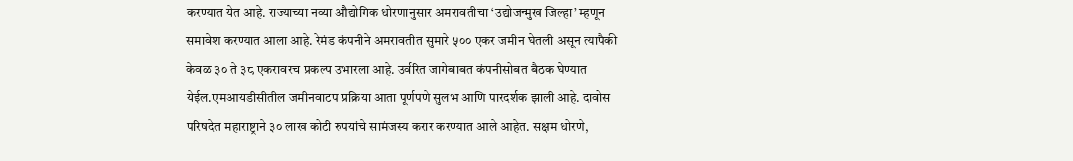करण्यात येत आहे. राज्याच्या नव्या औद्योगिक धोरणानुसार अमरावतीचा ‘उद्योजन्मुख जिल्हा’ म्हणून समावेश करण्यात आला आहे. रेमंड कंपनीने अमरावतीत सुमारे ५०० एकर जमीन घेतली असून त्यापैकी केवळ ३० ते ३८ एकरावरच प्रकल्प उभारला आहे. उर्वरित जागेबाबत कंपनीसोबत बैठक घेण्यात येईल.एमआयडीसीतील जमीनवाटप प्रक्रिया आता पूर्णपणे सुलभ आणि पारदर्शक झाली आहे. दावोस परिषदेत महाराष्ट्राने ३० लाख कोटी रुपयांचे सामंजस्य करार करण्यात आले आहेत. सक्षम धोरणे,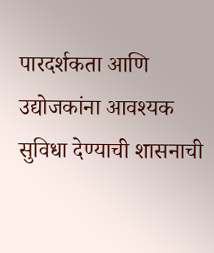पारदर्शकता आणि उद्योजकांना आवश्यक सुविधा देण्याची शासनाची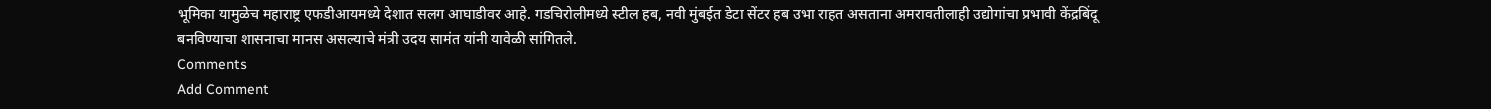भूमिका यामुळेच महाराष्ट्र एफडीआयमध्ये देशात सलग आघाडीवर आहे. गडचिरोलीमध्ये स्टील हब, नवी मुंबईत डेटा सेंटर हब उभा राहत असताना अमरावतीलाही उद्योगांचा प्रभावी केंद्रबिंदू बनविण्याचा शासनाचा मानस असल्याचे मंत्री उदय सामंत यांनी यावेळी सांगितले.
Comments
Add Comment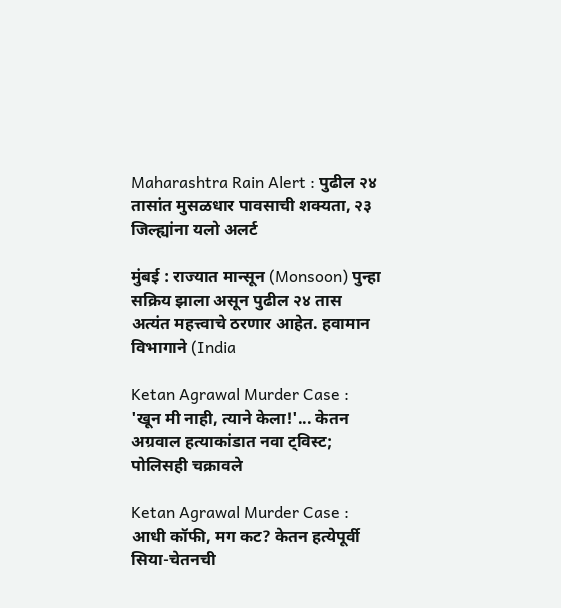Maharashtra Rain Alert : पुढील २४ तासांत मुसळधार पावसाची शक्यता, २३ जिल्ह्यांना यलो अलर्ट

मुंबई : राज्यात मान्सून (Monsoon) पुन्हा सक्रिय झाला असून पुढील २४ तास अत्यंत महत्त्वाचे ठरणार आहेत. हवामान विभागाने (India

Ketan Agrawal Murder Case : 'खून मी नाही, त्याने केला!'... केतन अग्रवाल हत्याकांडात नवा ट्विस्ट; पोलिसही चक्रावले

Ketan Agrawal Murder Case : आधी कॉफी, मग कट? केतन हत्येपूर्वी सिया-चेतनची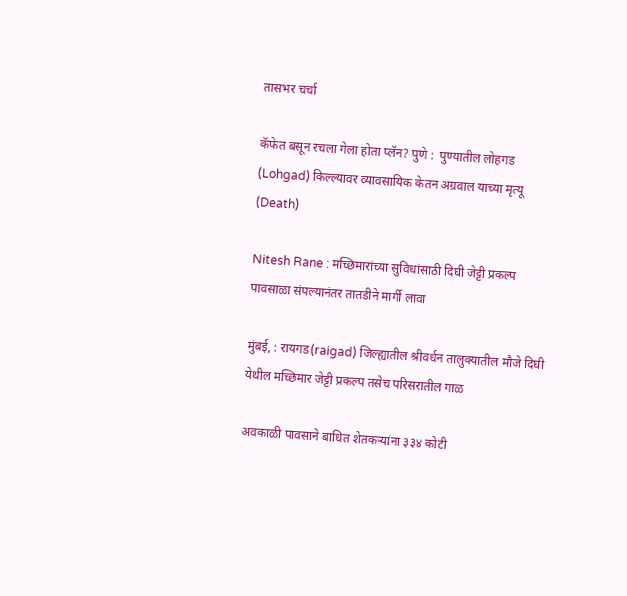तासभर चर्चा

कॅफेत बसून रचला गेला होता प्लॅन? पुणे :  पुण्यातील लोहगड (Lohgad) किल्ल्यावर व्यावसायिक केतन अग्रवाल याच्या मृत्यू (Death)

Nitesh Rane : मच्छिमारांच्या सुविधांसाठी दिघी जेट्टी प्रकल्प पावसाळा संपल्यानंतर तातडीने मार्गी लावा

मुंबई, : रायगड(raigad) जिल्ह्यातील श्रीवर्धन तालुक्यातील मौजे दिघी येथील मच्छिमार जेट्टी प्रकल्प तसेच परिसरातील गाळ

अवकाळी पावसाने बाधित शेतकऱ्यांना ३३४ कोटी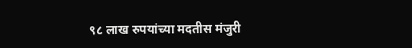९८ लाख रुपयांच्या मदतीस मंजुरी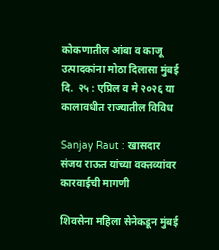कोकणातील आंबा व काजू उत्पादकांना मोठा दिलासा मुंबई दि.  २५ : एप्रिल व मे २०२६ या कालावधीत राज्यातील विविध

Sanjay Raut : खासदार संजय राऊत यांच्या वक्तव्यांवर कारवाईची मागणी

शिवसेना महिला सेनेकडून मुंबई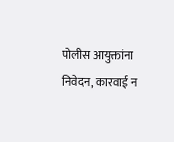पोलीस आयुक्तांना निवेदन, कारवाई न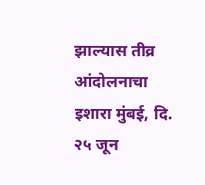झाल्यास तीव्र आंदोलनाचा इशारा मुंबई, दि. २५ जून